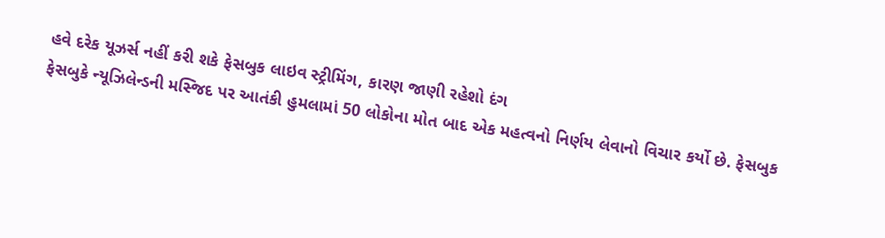હવે દરેક યૂઝર્સ નહીં કરી શકે ફેસબુક લાઇવ સ્ટ્રીમિંગ, કારણ જાણી રહેશો દંગ
ફેસબુકે ન્યૂઝિલેન્ડની મસ્જિદ પર આતંકી હુમલામાં 50 લોકોના મોત બાદ એક મહત્વનો નિર્ણય લેવાનો વિચાર કર્યો છે. ફેસબુક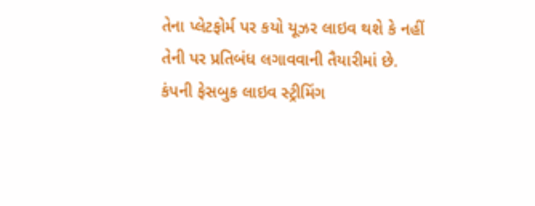તેના પ્લેટફોર્મ પર કયો યૂઝર લાઇવ થશે કે નહીં તેની પર પ્રતિબંધ લગાવવાની તૈયારીમાં છે. કંપની ફેસબુક લાઇવ સ્ટ્રીમિંગ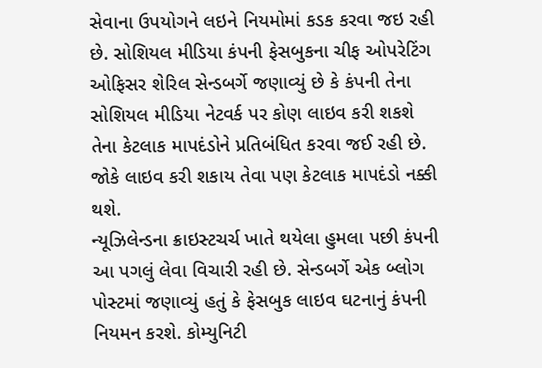સેવાના ઉપયોગને લઇને નિયમોમાં કડક કરવા જઇ રહી છે. સોશિયલ મીડિયા કંપની ફેસબુકના ચીફ ઓપરેટિંગ ઓફિસર શેરિલ સેન્ડબર્ગે જણાવ્યું છે કે કંપની તેના સોશિયલ મીડિયા નેટવર્ક પર કોણ લાઇવ કરી શકશે તેના કેટલાક માપદંડોને પ્રતિબંધિત કરવા જઈ રહી છે. જોકે લાઇવ કરી શકાય તેવા પણ કેટલાક માપદંડો નક્કી થશે.
ન્યૂઝિલેન્ડના ક્રાઇસ્ટચર્ચ ખાતે થયેલા હુમલા પછી કંપની આ પગલું લેવા વિચારી રહી છે. સેન્ડબર્ગે એક બ્લોગ પોસ્ટમાં જણાવ્યું હતું કે ફેસબુક લાઇવ ઘટનાનું કંપની નિયમન કરશે. કોમ્યુનિટી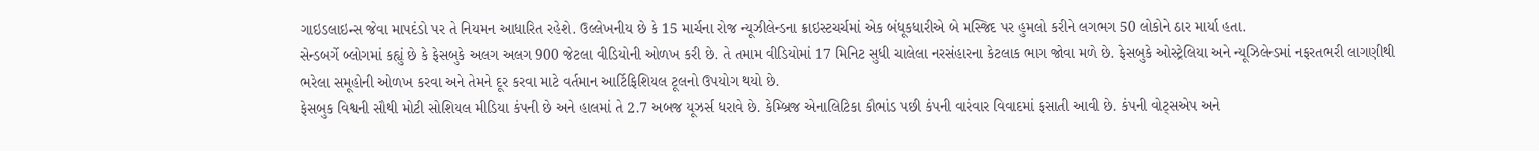ગાઇડલાઇન્સ જેવા માપદંડો પર તે નિયમન આધારિત રહેશે. ઉલ્લેખનીય છે કે 15 માર્ચના રોજ ન્યૂઝીલેન્ડના ક્રાઇસ્ટચર્ચમાં એક બંધૂકધારીએ બે મસ્જિદ પર હુમલો કરીને લગભગ 50 લોકોને ઠાર માર્યા હતા.
સેન્ડબર્ગે બ્લોગમાં કહ્યું છે કે ફેસબુકે અલગ અલગ 900 જેટલા વીડિયોની ઓળખ કરી છે. તે તમામ વીડિયોમાં 17 મિનિટ સુધી ચાલેલા નરસંહારના કેટલાક ભાગ જોવા મળે છે. ફેસબુકે ઓસ્ટ્રેલિયા અને ન્યૂઝિલેન્ડમાં નફરતભરી લાગણીથી ભરેલા સમૂહોની ઓળખ કરવા અને તેમને દૂર કરવા માટે વર્તમાન આર્ટિફિશિયલ ટૂલનો ઉપયોગ થયો છે.
ફેસબુક વિશ્વની સૌથી મોટી સોશિયલ મીડિયા કંપની છે અને હાલમાં તે 2.7 અબજ યૂઝર્સ ધરાવે છે. કેમ્બ્રિજ એનાલિટિકા કૌભાંડ પછી કંપની વારંવાર વિવાદમાં ફસાતી આવી છે. કંપની વોટ્સએપ અને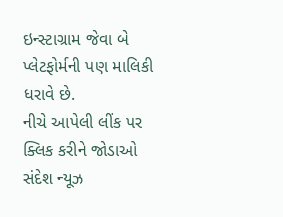ઇન્સ્ટાગ્રામ જેવા બે પ્લેટફોર્મની પણ માલિકી ધરાવે છે.
નીચે આપેલી લીંક પર ક્લિક કરીને જોડાઓ સંદેશ ન્યૂઝ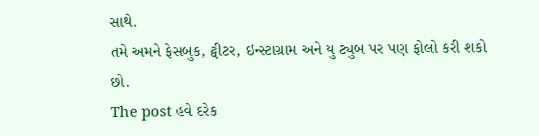સાથે.
તમે અમને ફેસબુક, ટ્વીટર, ઇન્સ્ટાગ્રામ અને યુ ટ્યુબ પર પણ ફોલો કરી શકો છો.
The post હવે દરેક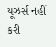યૂઝર્સ નહીં કરી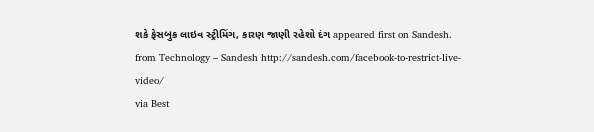શકે ફેસબુક લાઇવ સ્ટ્રીમિંગ, કારણ જાણી રહેશો દંગ appeared first on Sandesh.
from Technology – Sandesh http://sandesh.com/facebook-to-restrict-live-video/
via Best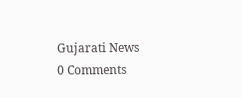Gujarati News
0 Comments